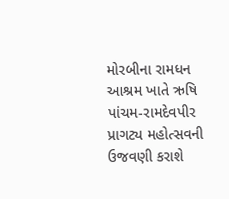મોરબીના રામધન આશ્રમ ખાતે ઋષિ પાંચમ-રામદેવપીર પ્રાગટ્ય મહોત્સવની ઉજવણી કરાશે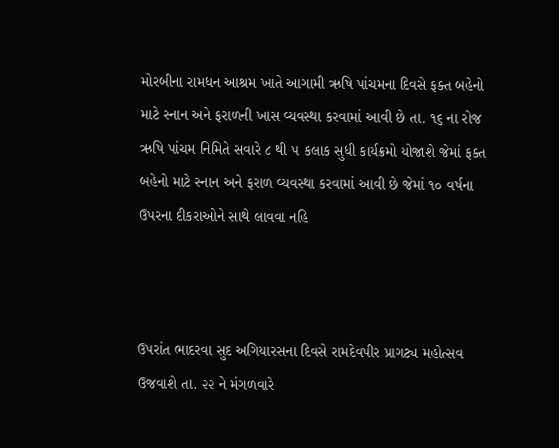મોરબીના રામધન આશ્રમ ખાતે આગામી ઋષિ પાંચમના દિવસે ફક્ત બહેનો માટે સ્નાન અને ફરાળની ખાસ વ્યવસ્થા કરવામાં આવી છે તા. ૧૬ ના રોજ ઋષિ પાંચમ નિમિતે સવારે ૮ થી ૫ કલાક સુધી કાર્યક્રમો યોજાશે જેમાં ફક્ત બહેનો માટે સ્નાન અને ફરાળ વ્યવસ્થા કરવામાં આવી છે જેમાં ૧૦ વર્ષના ઉપરના દીકરાઓને સાથે લાવવા નહિ



ઉપરાંત ભાદરવા સુદ અગિયારસના દિવસે રામદેવપીર પ્રાગટ્ય મહોત્સવ ઉજવાશે તા. ૨૨ ને મંગળવારે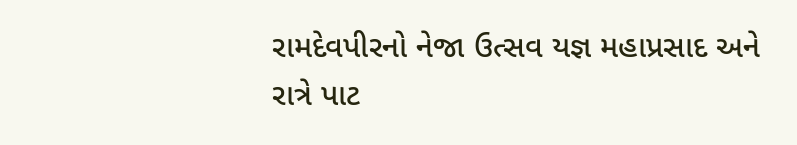રામદેવપીરનો નેજા ઉત્સવ યજ્ઞ મહાપ્રસાદ અને રાત્રે પાટ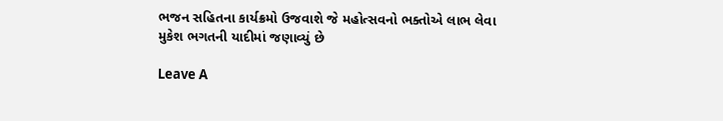ભજન સહિતના કાર્યક્રમો ઉજવાશે જે મહોત્સવનો ભક્તોએ લાભ લેવા મુકેશ ભગતની યાદીમાં જણાવ્યું છે

Leave A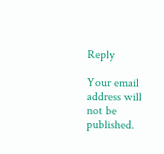Reply

Your email address will not be published.